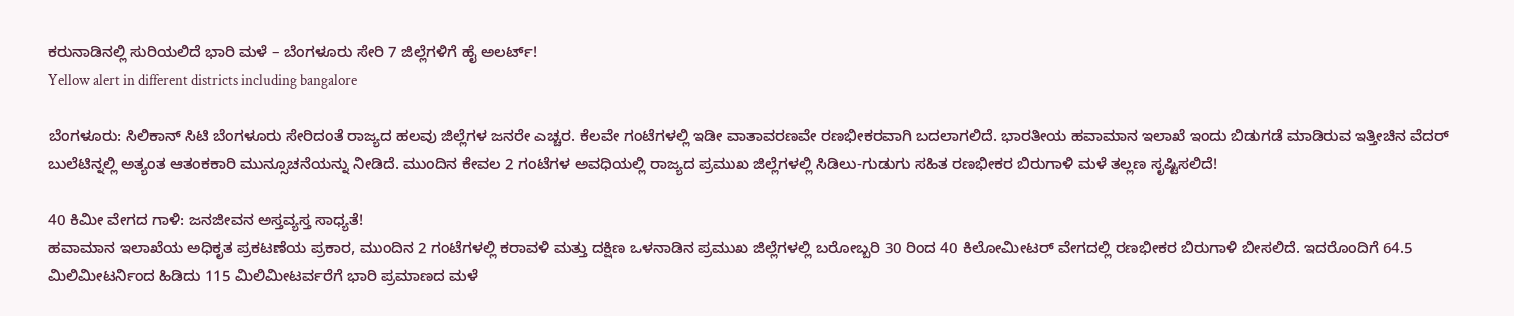ಕರುನಾಡಿನಲ್ಲಿ ಸುರಿಯಲಿದೆ ಭಾರಿ ಮಳೆ – ಬೆಂಗಳೂರು ಸೇರಿ 7 ಜಿಲ್ಲೆಗಳಿಗೆ ಹೈ ಅಲರ್ಟ್!
Yellow alert in different districts including bangalore

ಬೆಂಗಳೂರು: ಸಿಲಿಕಾನ್ ಸಿಟಿ ಬೆಂಗಳೂರು ಸೇರಿದಂತೆ ರಾಜ್ಯದ ಹಲವು ಜಿಲ್ಲೆಗಳ ಜನರೇ ಎಚ್ಚರ. ಕೆಲವೇ ಗಂಟೆಗಳಲ್ಲಿ ಇಡೀ ವಾತಾವರಣವೇ ರಣಭೀಕರವಾಗಿ ಬದಲಾಗಲಿದೆ. ಭಾರತೀಯ ಹವಾಮಾನ ಇಲಾಖೆ ಇಂದು ಬಿಡುಗಡೆ ಮಾಡಿರುವ ಇತ್ತೀಚಿನ ವೆದರ್ ಬುಲೆಟಿನ್ನಲ್ಲಿ ಅತ್ಯಂತ ಆತಂಕಕಾರಿ ಮುನ್ಸೂಚನೆಯನ್ನು ನೀಡಿದೆ. ಮುಂದಿನ ಕೇವಲ 2 ಗಂಟೆಗಳ ಅವಧಿಯಲ್ಲಿ ರಾಜ್ಯದ ಪ್ರಮುಖ ಜಿಲ್ಲೆಗಳಲ್ಲಿ ಸಿಡಿಲು-ಗುಡುಗು ಸಹಿತ ರಣಭೀಕರ ಬಿರುಗಾಳಿ ಮಳೆ ತಲ್ಲಣ ಸೃಷ್ಟಿಸಲಿದೆ!

40 ಕಿಮೀ ವೇಗದ ಗಾಳಿ: ಜನಜೀವನ ಅಸ್ತವ್ಯಸ್ತ ಸಾಧ್ಯತೆ!
ಹವಾಮಾನ ಇಲಾಖೆಯ ಅಧಿಕೃತ ಪ್ರಕಟಣೆಯ ಪ್ರಕಾರ, ಮುಂದಿನ 2 ಗಂಟೆಗಳಲ್ಲಿ ಕರಾವಳಿ ಮತ್ತು ದಕ್ಷಿಣ ಒಳನಾಡಿನ ಪ್ರಮುಖ ಜಿಲ್ಲೆಗಳಲ್ಲಿ ಬರೋಬ್ಬರಿ 30 ರಿಂದ 40 ಕಿಲೋಮೀಟರ್ ವೇಗದಲ್ಲಿ ರಣಭೀಕರ ಬಿರುಗಾಳಿ ಬೀಸಲಿದೆ. ಇದರೊಂದಿಗೆ 64.5 ಮಿಲಿಮೀಟರ್ನಿಂದ ಹಿಡಿದು 115 ಮಿಲಿಮೀಟರ್ವರೆಗೆ ಭಾರಿ ಪ್ರಮಾಣದ ಮಳೆ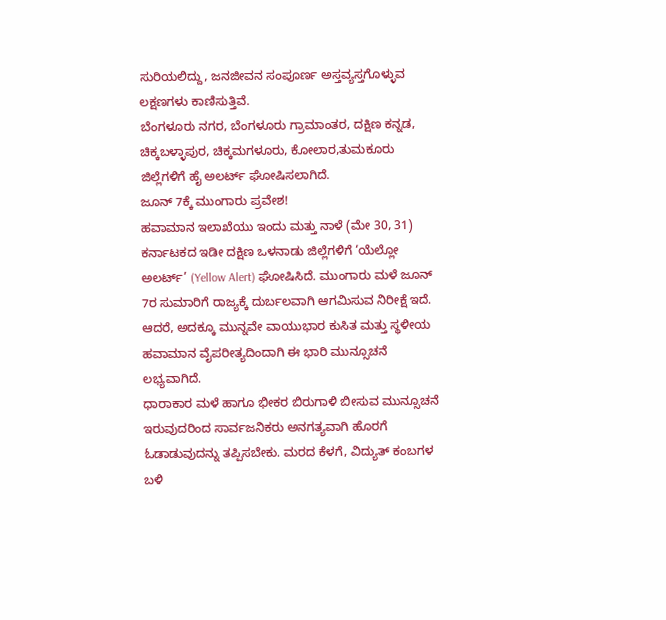ಸುರಿಯಲಿದ್ದು, ಜನಜೀವನ ಸಂಪೂರ್ಣ ಅಸ್ತವ್ಯಸ್ತಗೊಳ್ಳುವ ಲಕ್ಷಣಗಳು ಕಾಣಿಸುತ್ತಿವೆ.
ಬೆಂಗಳೂರು ನಗರ, ಬೆಂಗಳೂರು ಗ್ರಾಮಾಂತರ, ದಕ್ಷಿಣ ಕನ್ನಡ, ಚಿಕ್ಕಬಳ್ಳಾಪುರ, ಚಿಕ್ಕಮಗಳೂರು, ಕೋಲಾರ,ತುಮಕೂರು ಜಿಲ್ಲೆಗಳಿಗೆ ಹೈ ಅಲರ್ಟ್ ಘೋಷಿಸಲಾಗಿದೆ.
ಜೂನ್ 7ಕ್ಕೆ ಮುಂಗಾರು ಪ್ರವೇಶ!
ಹವಾಮಾನ ಇಲಾಖೆಯು ಇಂದು ಮತ್ತು ನಾಳೆ (ಮೇ 30, 31) ಕರ್ನಾಟಕದ ಇಡೀ ದಕ್ಷಿಣ ಒಳನಾಡು ಜಿಲ್ಲೆಗಳಿಗೆ ‘ಯೆಲ್ಲೋ ಅಲರ್ಟ್’ (Yellow Alert) ಘೋಷಿಸಿದೆ. ಮುಂಗಾರು ಮಳೆ ಜೂನ್ 7ರ ಸುಮಾರಿಗೆ ರಾಜ್ಯಕ್ಕೆ ದುರ್ಬಲವಾಗಿ ಆಗಮಿಸುವ ನಿರೀಕ್ಷೆ ಇದೆ. ಆದರೆ, ಅದಕ್ಕೂ ಮುನ್ನವೇ ವಾಯುಭಾರ ಕುಸಿತ ಮತ್ತು ಸ್ಥಳೀಯ ಹವಾಮಾನ ವೈಪರೀತ್ಯದಿಂದಾಗಿ ಈ ಭಾರಿ ಮುನ್ಸೂಚನೆ ಲಭ್ಯವಾಗಿದೆ.
ಧಾರಾಕಾರ ಮಳೆ ಹಾಗೂ ಭೀಕರ ಬಿರುಗಾಳಿ ಬೀಸುವ ಮುನ್ಸೂಚನೆ ಇರುವುದರಿಂದ ಸಾರ್ವಜನಿಕರು ಅನಗತ್ಯವಾಗಿ ಹೊರಗೆ ಓಡಾಡುವುದನ್ನು ತಪ್ಪಿಸಬೇಕು. ಮರದ ಕೆಳಗೆ, ವಿದ್ಯುತ್ ಕಂಬಗಳ ಬಳಿ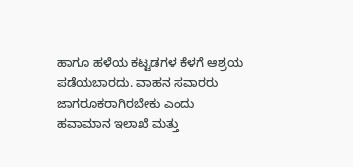ಹಾಗೂ ಹಳೆಯ ಕಟ್ಟಡಗಳ ಕೆಳಗೆ ಆಶ್ರಯ ಪಡೆಯಬಾರದು. ವಾಹನ ಸವಾರರು ಜಾಗರೂಕರಾಗಿರಬೇಕು ಎಂದು ಹವಾಮಾನ ಇಲಾಖೆ ಮತ್ತು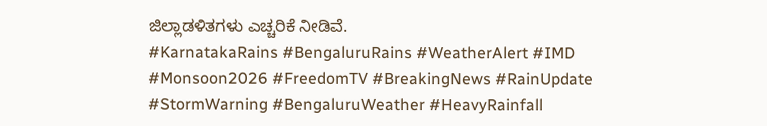ಜಿಲ್ಲಾಡಳಿತಗಳು ಎಚ್ಚರಿಕೆ ನೀಡಿವೆ.
#KarnatakaRains #BengaluruRains #WeatherAlert #IMD #Monsoon2026 #FreedomTV #BreakingNews #RainUpdate #StormWarning #BengaluruWeather #HeavyRainfall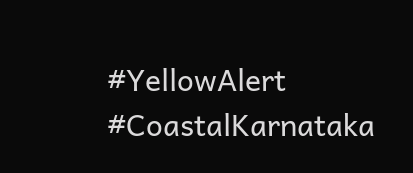#YellowAlert #CoastalKarnataka